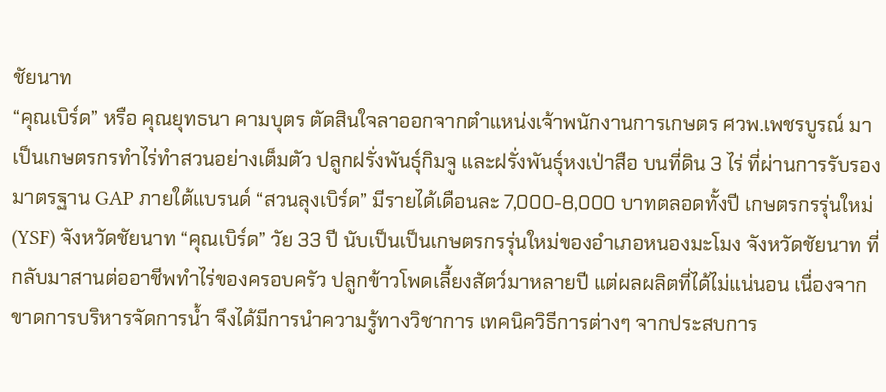ชัยนาท
“คุณเบิร์ด” หรือ คุณยุทธนา คามบุตร ตัดสินใจลาออกจากตำแหน่งเจ้าพนักงานการเกษตร ศวพ.เพชรบูรณ์ มาเป็นเกษตรกรทำไร่ทำสวนอย่างเต็มตัว ปลูกฝรั่งพันธุ์กิมจู และฝรั่งพันธุ์หงเป่าสือ บนที่ดิน 3 ไร่ ที่ผ่านการรับรองมาตรฐาน GAP ภายใต้แบรนด์ “สวนลุงเบิร์ด” มีรายได้เดือนละ 7,000-8,000 บาทตลอดทั้งปี เกษตรกรรุ่นใหม่ (YSF) จังหวัดชัยนาท “คุณเบิร์ด” วัย 33 ปี นับเป็นเป็นเกษตรกรรุ่นใหม่ของอำเภอหนองมะโมง จังหวัดชัยนาท ที่กลับมาสานต่ออาชีพทำไร่ของครอบครัว ปลูกข้าวโพดเลี้ยงสัตว์มาหลายปี แต่ผลผลิตที่ได้ไม่แน่นอน เนื่องจากขาดการบริหารจัดการน้ำ จึงได้มีการนำความรู้ทางวิชาการ เทคนิควิธีการต่างๆ จากประสบการ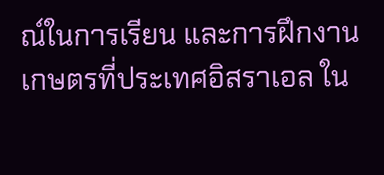ณ์ในการเรียน และการฝึกงานเกษตรที่ประเทศอิสราเอล ใน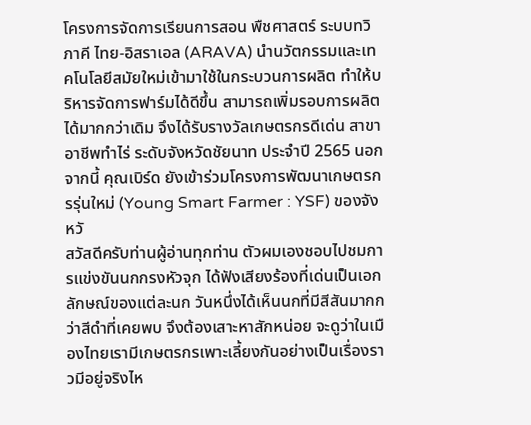โครงการจัดการเรียนการสอน พืชศาสตร์ ระบบทวิภาคี ไทย-อิสราเอล (ARAVA) นำนวัตกรรมและเทคโนโลยีสมัยใหม่เข้ามาใช้ในกระบวนการผลิต ทำให้บริหารจัดการฟาร์มได้ดีขึ้น สามารถเพิ่มรอบการผลิตได้มากกว่าเดิม จึงได้รับรางวัลเกษตรกรดีเด่น สาขาอาชีพทำไร่ ระดับจังหวัดชัยนาท ประจำปี 2565 นอกจากนี้ คุณเบิร์ด ยังเข้าร่วมโครงการพัฒนาเกษตรกรรุ่นใหม่ (Young Smart Farmer : YSF) ของจังหวั
สวัสดีครับท่านผู้อ่านทุกท่าน ตัวผมเองชอบไปชมการแข่งขันนกกรงหัวจุก ได้ฟังเสียงร้องที่เด่นเป็นเอกลักษณ์ของแต่ละนก วันหนึ่งได้เห็นนกที่มีสีสันมากกว่าสีดำที่เคยพบ จึงต้องเสาะหาสักหน่อย จะดูว่าในเมืองไทยเรามีเกษตรกรเพาะเลี้ยงกันอย่างเป็นเรื่องราวมีอยู่จริงไห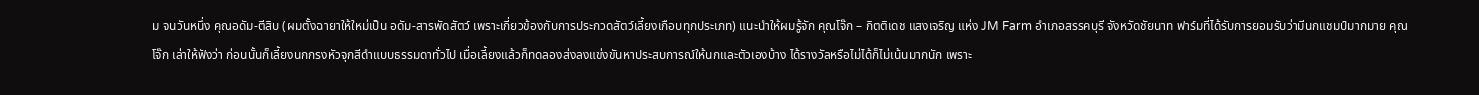ม จนวันหนึ่ง คุณอดัม-ตีสิบ (ผมตั้งฉายาให้ใหม่เป็น อดัม-สารพัดสัตว์ เพราะเกี่ยวข้องกับการประกวดสัตว์เลี้ยงเกือบทุกประเภท) แนะนำให้ผมรู้จัก คุณโจ๊ก – กิตติเดช แสงเจริญ แห่ง JM Farm อำเภอสรรคบุรี จังหวัดชัยนาท ฟาร์มที่ได้รับการยอมรับว่ามีนกแชมป์มากมาย คุณโจ๊ก เล่าให้ฟังว่า ก่อนนั้นก็เลี้ยงนกกรงหัวจุกสีดำแบบธรรมดาทั่วไป เมื่อเลี้ยงแล้วก็ทดลองส่งลงแข่งขันหาประสบการณ์ให้นกและตัวเองบ้าง ได้รางวัลหรือไม่ได้ก็ไม่เน้นมากนัก เพราะ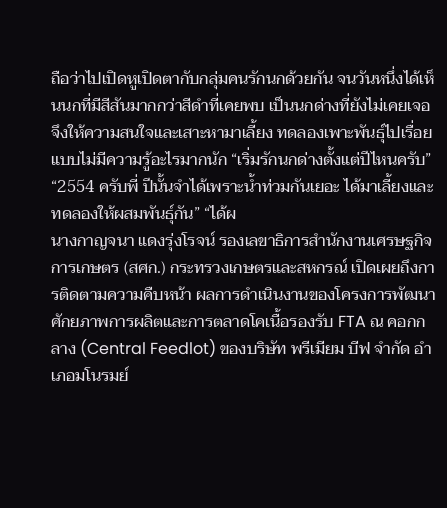ถือว่าไปเปิดหูเปิดตากับกลุ่มคนรักนกด้วยกัน จนวันหนึ่งได้เห็นนกที่มีสีสันมากกว่าสีดำที่เคยพบ เป็นนกด่างที่ยังไม่เคยเจอ จึงให้ความสนใจและเสาะหามาเลี้ยง ทดลองเพาะพันธุ์ไปเรื่อยแบบไม่มีความรู้อะไรมากนัก “เริ่มรักนกด่างตั้งแต่ปีไหนครับ” “2554 ครับพี่ ปีนั้นจำได้เพราะน้ำท่วมกันเยอะ ได้มาเลี้ยงและทดลองให้ผสมพันธุ์กัน” “ได้ผ
นางกาญจนา แดงรุ่งโรจน์ รองเลขาธิการสำนักงานเศรษฐกิจการเกษตร (สศก.) กระทรวงเกษตรและสหกรณ์ เปิดเผยถึงการติดตามความคืบหน้า ผลการดำเนินงานของโครงการพัฒนาศักยภาพการผลิตและการตลาดโคเนื้อรองรับ FTA ณ คอกกลาง (Central Feedlot) ของบริษัท พรีเมียม บีฟ จำกัด อำเภอมโนรมย์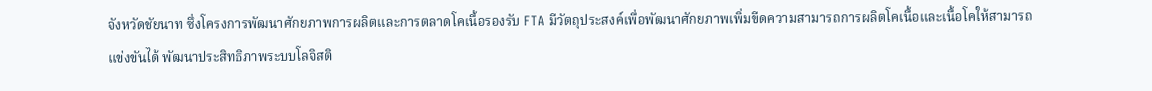จังหวัดชัยนาท ซึ่งโครงการพัฒนาศักยภาพการผลิตและการตลาดโคเนื้อรองรับ FTA มีวัตถุประสงค์เพื่อพัฒนาศักยภาพเพิ่มขีดความสามารถการผลิตโคเนื้อและเนื้อโคให้สามารถแข่งขันได้ พัฒนาประสิทธิภาพระบบโลจิสติ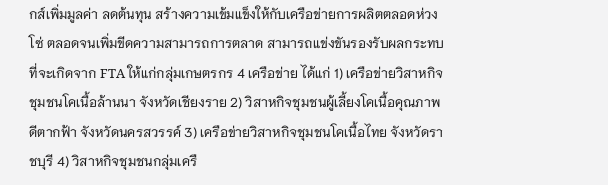กส์เพิ่มมูลค่า ลดต้นทุน สร้างความเข้มแข็งให้กับเครือข่ายการผลิตตลอดห่วงโซ่ ตลอดจนเพิ่มขีดความสามารถการตลาด สามารถแข่งขันรองรับผลกระทบที่จะเกิดจาก FTA ให้แก่กลุ่มเกษตรกร 4 เครือข่าย ได้แก่ 1) เครือข่ายวิสาหกิจชุมชนโคเนื้อล้านนา จังหวัดเชียงราย 2) วิสาหกิจชุมชนผู้เลี้ยงโคเนื้อคุณภาพดีตากฟ้า จังหวัดนครสวรรค์ 3) เครือข่ายวิสาหกิจชุมชนโคเนื้อไทย จังหวัดราชบุรี 4) วิสาหกิจชุมชนกลุ่มเครื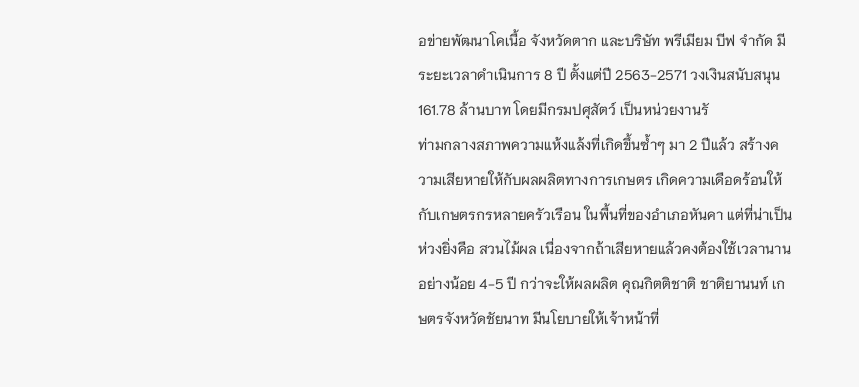อข่ายพัฒนาโคเนื้อ จังหวัดตาก และบริษัท พรีเมียม บีฟ จำกัด มีระยะเวลาดำเนินการ 8 ปี ตั้งแต่ปี 2563-2571 วงเงินสนับสนุน 161.78 ล้านบาท โดยมีกรมปศุสัตว์ เป็นหน่วยงานรั
ท่ามกลางสภาพความแห้งแล้งที่เกิดขึ้นซ้ำๆ มา 2 ปีแล้ว สร้างความเสียหายให้กับผลผลิตทางการเกษตร เกิดความเดือดร้อนให้กับเกษตรกรหลายครัวเรือน ในพื้นที่ของอำเภอหันคา แต่ที่น่าเป็นห่วงยิ่งคือ สวนไม้ผล เนื่องจากถ้าเสียหายแล้วคงต้องใช้เวลานาน อย่างน้อย 4-5 ปี กว่าจะให้ผลผลิต คุณกิตติชาติ ชาติยานนท์ เกษตรจังหวัดชัยนาท มีนโยบายให้เจ้าหน้าที่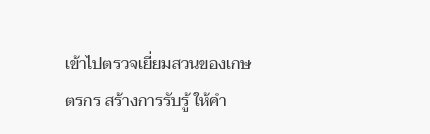เข้าไปตรวจเยี่ยมสวนของเกษตรกร สร้างการรับรู้ ให้คำ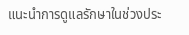แนะนำการดูแลรักษาในช่วงประ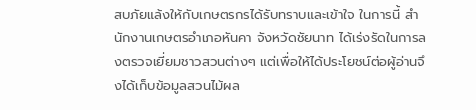สบภัยแล้งให้กับเกษตรกรได้รับทราบและเข้าใจ ในการนี้ สำนักงานเกษตรอำเภอหันคา จังหวัดชัยนาท ได้เร่งรัดในการลงตรวจเยี่ยมชาวสวนต่างๆ แต่เพื่อให้ได้ประโยชน์ต่อผู้อ่านจึงได้เก็บข้อมูลสวนไม้ผล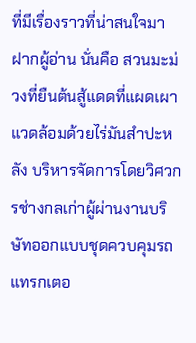ที่มีเรื่องราวที่น่าสนใจมาฝากผู้อ่าน นั่นคือ สวนมะม่วงที่ยืนต้นสู้แดดที่แผดเผา แวดล้อมด้วยไร่มันสำปะหลัง บริหารจัดการโดยวิศวกรช่างกลเก่าผู้ผ่านงานบริษัทออกแบบชุดควบคุมรถแทรกเตอ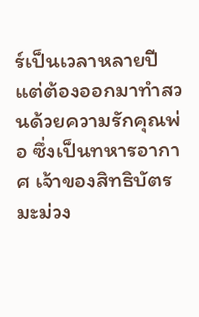ร์เป็นเวลาหลายปี แต่ต้องออกมาทำสวนด้วยความรักคุณพ่อ ซึ่งเป็นทหารอากาศ เจ้าของสิทธิบัตรมะม่วง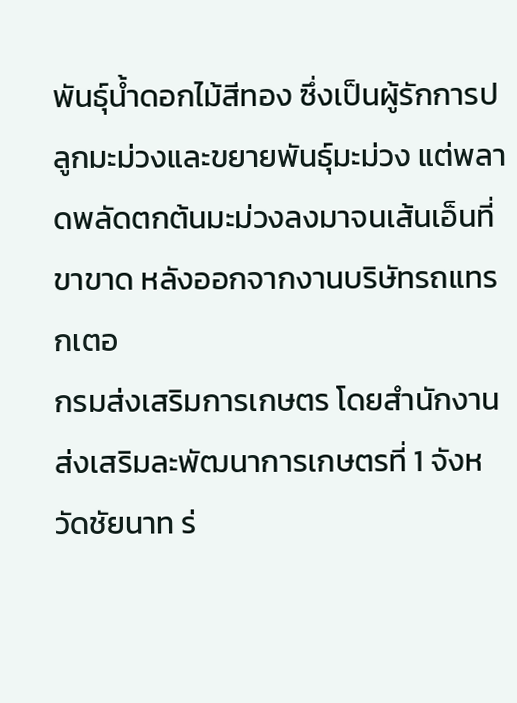พันธุ์น้ำดอกไม้สีทอง ซึ่งเป็นผู้รักการปลูกมะม่วงและขยายพันธุ์มะม่วง แต่พลาดพลัดตกต้นมะม่วงลงมาจนเส้นเอ็นที่ขาขาด หลังออกจากงานบริษัทรถแทรกเตอ
กรมส่งเสริมการเกษตร โดยสำนักงานส่งเสริมละพัฒนาการเกษตรที่ 1 จังหวัดชัยนาท ร่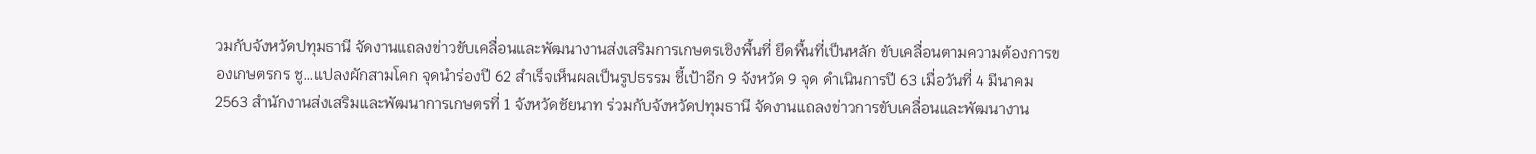วมกับจังหวัดปทุมธานี จัดงานแถลงข่าวขับเคลื่อนและพัฒนางานส่งเสริมการเกษตรเชิงพื้นที่ ยึดพื้นที่เป็นหลัก ขับเคลื่อนตามความต้องการของเกษตรกร ชู…แปลงผักสามโคก จุดนำร่องปี 62 สำเร็จเห็นผลเป็นรูปธรรม ชี้เป้าอีก 9 จังหวัด 9 จุด ดำเนินการปี 63 เมื่อวันที่ 4 มีนาคม 2563 สำนักงานส่งเสริมและพัฒนาการเกษตรที่ 1 จังหวัดชัยนาท ร่วมกับจังหวัดปทุมธานี จัดงานแถลงข่าวการขับเคลื่อนและพัฒนางาน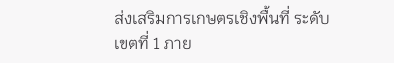ส่งเสริมการเกษตรเชิงพื้นที่ ระดับเขตที่ 1 ภาย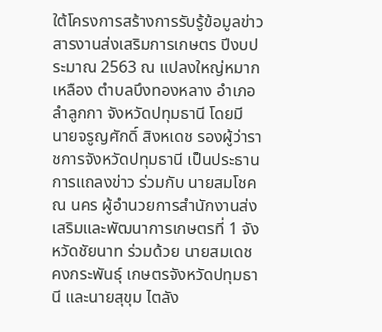ใต้โครงการสร้างการรับรู้ข้อมูลข่าวสารงานส่งเสริมการเกษตร ปีงบประมาณ 2563 ณ แปลงใหญ่หมากเหลือง ตำบลบึงทองหลาง อำเภอลำลูกกา จังหวัดปทุมธานี โดยมี นายจรูญศักดิ์ สิงหเดช รองผู้ว่าราชการจังหวัดปทุมธานี เป็นประธานการแถลงข่าว ร่วมกับ นายสมโชค ณ นคร ผู้อำนวยการสำนักงานส่งเสริมและพัฒนาการเกษตรที่ 1 จังหวัดชัยนาท ร่วมด้วย นายสมเดช คงกระพันธุ์ เกษตรจังหวัดปทุมธานี และนายสุขุม ไตลัง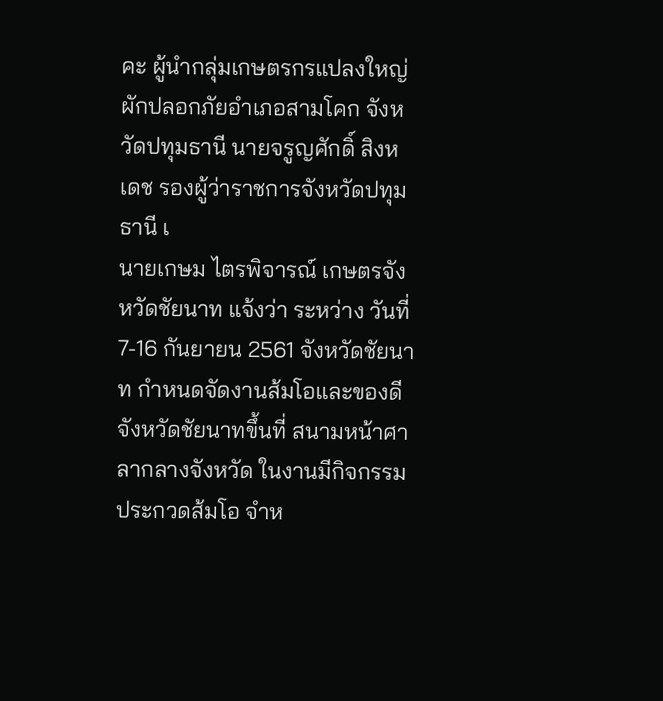คะ ผู้นำกลุ่มเกษตรกรแปลงใหญ่ผักปลอกภัยอำเภอสามโคก จังหวัดปทุมธานี นายจรูญศักดิ์ สิงหเดช รองผู้ว่าราชการจังหวัดปทุมธานี เ
นายเกษม ไตรพิจารณ์ เกษตรจังหวัดชัยนาท แจ้งว่า ระหว่าง วันที่ 7-16 กันยายน 2561 จังหวัดชัยนาท กำหนดจัดงานส้มโอและของดีจังหวัดชัยนาทขึ้นที่ สนามหน้าศาลากลางจังหวัด ในงานมีกิจกรรมประกวดส้มโอ จำห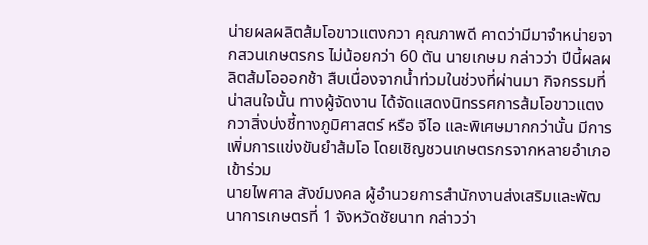น่ายผลผลิตส้มโอขาวแตงกวา คุณภาพดี คาดว่ามีมาจำหน่ายจากสวนเกษตรกร ไม่น้อยกว่า 60 ตัน นายเกษม กล่าวว่า ปีนี้ผลผลิตส้มโอออกช้า สืบเนื่องจากน้ำท่วมในช่วงที่ผ่านมา กิจกรรมที่น่าสนใจนั้น ทางผู้จัดงาน ได้จัดแสดงนิทรรศการส้มโอขาวแตงกวาสิ่งบ่งชี้ทางภูมิศาสตร์ หรือ จีไอ และพิเศษมากกว่านั้น มีการเพิ่มการแข่งขันยำส้มโอ โดยเชิญชวนเกษตรกรจากหลายอำเภอเข้าร่วม
นายไพศาล สังข์มงคล ผู้อำนวยการสำนักงานส่งเสริมและพัฒนาการเกษตรที่ 1 จังหวัดชัยนาท กล่าวว่า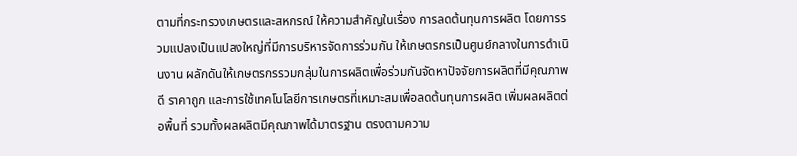ตามที่กระทรวงเกษตรและสหกรณ์ ให้ความสำคัญในเรื่อง การลดต้นทุนการผลิต โดยการรวมแปลงเป็นแปลงใหญ่ที่มีการบริหารจัดการร่วมกัน ให้เกษตรกรเป็นศูนย์กลางในการดำเนินงาน ผลักดันให้เกษตรกรรวมกลุ่มในการผลิตเพื่อร่วมกันจัดหาปัจจัยการผลิตที่มีคุณภาพดี ราคาถูก และการใช้เทคโนโลยีการเกษตรที่เหมาะสมเพื่อลดต้นทุนการผลิต เพิ่มผลผลิตต่อพื้นที่ รวมทั้งผลผลิตมีคุณภาพได้มาตรฐาน ตรงตามความ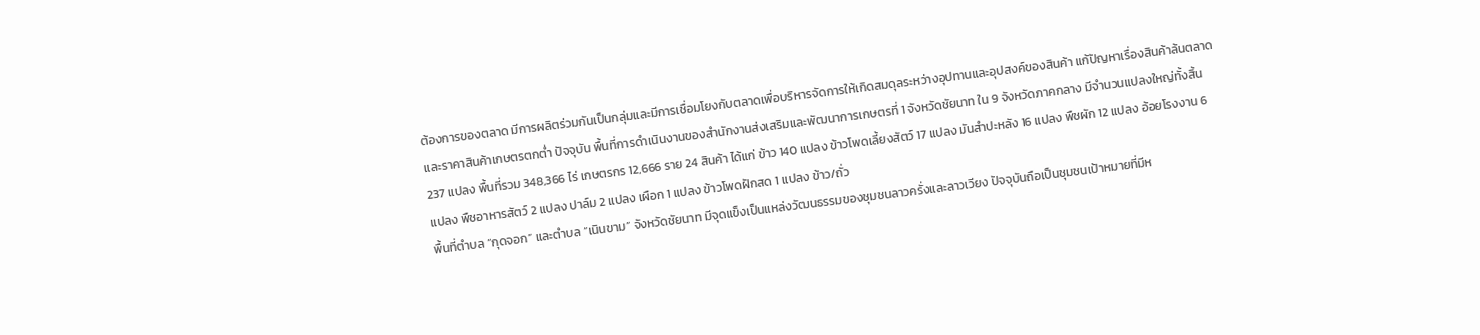ต้องการของตลาด มีการผลิตร่วมกันเป็นกลุ่มและมีการเชื่อมโยงกับตลาดเพื่อบริหารจัดการให้เกิดสมดุลระหว่างอุปทานและอุปสงค์ของสินค้า แก้ปัญหาเรื่องสินค้าล้นตลาดและราคาสินค้าเกษตรตกต่ำ ปัจจุบัน พื้นที่การดำเนินงานของสำนักงานส่งเสริมและพัฒนาการเกษตรที่ 1 จังหวัดชัยนาท ใน 9 จังหวัดภาคกลาง มีจำนวนแปลงใหญ่ทั้งสิ้น 237 แปลง พื้นที่รวม 348,366 ไร่ เกษตรกร 12,666 ราย 24 สินค้า ได้แก่ ข้าว 140 แปลง ข้าวโพดเลี้ยงสัตว์ 17 แปลง มันสำปะหลัง 16 แปลง พืชผัก 12 แปลง อ้อยโรงงาน 6 แปลง พืชอาหารสัตว์ 2 แปลง ปาล์ม 2 แปลง เผือก 1 แปลง ข้าวโพดฝักสด 1 แปลง ข้าว/ถั่ว
พื้นที่ตำบล “กุดจอก” และตำบล “เนินขาม” จังหวัดชัยนาท มีจุดแข็งเป็นแหล่งวัฒนธรรมของชุมชนลาวครั่งและลาวเวียง ปัจจุบันถือเป็นชุมชนเป้าหมายที่มีห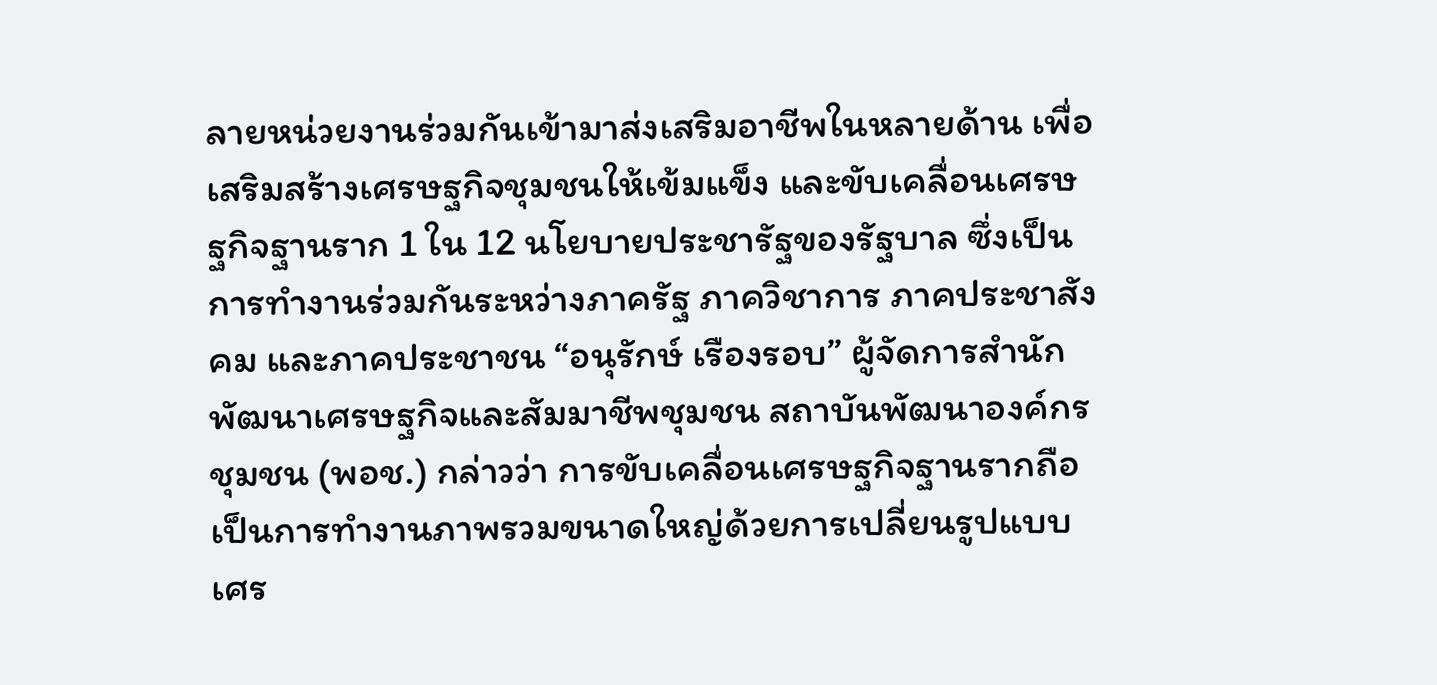ลายหน่วยงานร่วมกันเข้ามาส่งเสริมอาชีพในหลายด้าน เพื่อเสริมสร้างเศรษฐกิจชุมชนให้เข้มแข็ง และขับเคลื่อนเศรษฐกิจฐานราก 1 ใน 12 นโยบายประชารัฐของรัฐบาล ซึ่งเป็นการทำงานร่วมกันระหว่างภาครัฐ ภาควิชาการ ภาคประชาสังคม และภาคประชาชน “อนุรักษ์ เรืองรอบ” ผู้จัดการสำนักพัฒนาเศรษฐกิจและสัมมาชีพชุมชน สถาบันพัฒนาองค์กรชุมชน (พอช.) กล่าวว่า การขับเคลื่อนเศรษฐกิจฐานรากถือเป็นการทำงานภาพรวมขนาดใหญ่ด้วยการเปลี่ยนรูปแบบเศร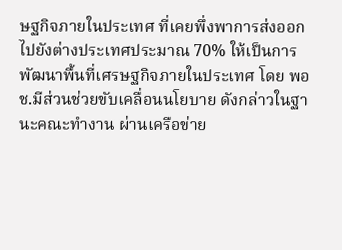ษฐกิจภายในประเทศ ที่เคยพึ่งพาการส่งออกไปยังต่างประเทศประมาณ 70% ให้เป็นการพัฒนาพื้นที่เศรษฐกิจภายในประเทศ โดย พอช.มีส่วนช่วยขับเคลื่อนนโยบาย ดังกล่าวในฐานะคณะทำงาน ผ่านเครือข่าย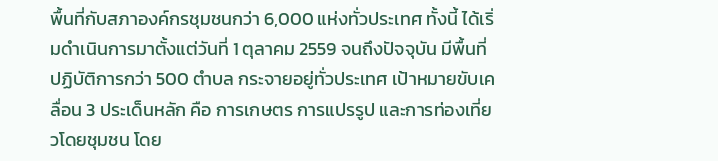พื้นที่กับสภาองค์กรชุมชนกว่า 6,000 แห่งทั่วประเทศ ทั้งนี้ ได้เริ่มดำเนินการมาตั้งแต่วันที่ 1 ตุลาคม 2559 จนถึงปัจจุบัน มีพื้นที่ปฏิบัติการกว่า 500 ตำบล กระจายอยู่ทั่วประเทศ เป้าหมายขับเคลื่อน 3 ประเด็นหลัก คือ การเกษตร การแปรรูป และการท่องเที่ยวโดยชุมชน โดย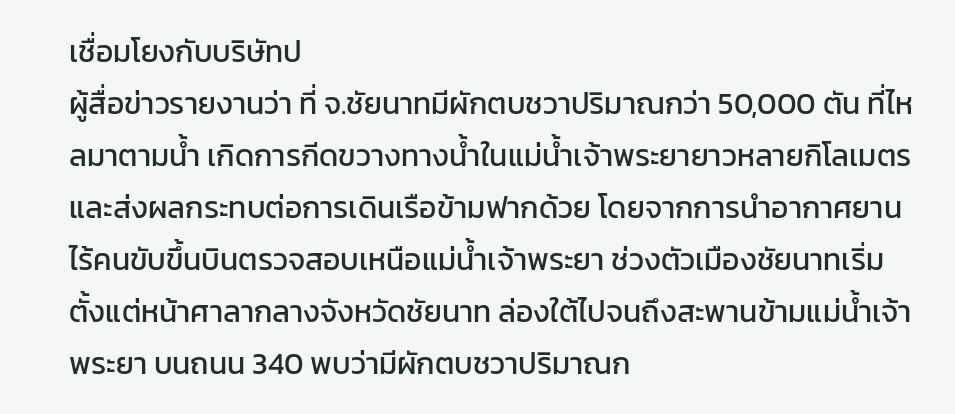เชื่อมโยงกับบริษัทป
ผู้สื่อข่าวรายงานว่า ที่ จ.ชัยนาทมีผักตบชวาปริมาณกว่า 50,000 ตัน ที่ไหลมาตามน้ำ เกิดการกีดขวางทางน้ำในแม่น้ำเจ้าพระยายาวหลายกิโลเมตร และส่งผลกระทบต่อการเดินเรือข้ามฟากด้วย โดยจากการนำอากาศยานไร้คนขับขึ้นบินตรวจสอบเหนือแม่น้ำเจ้าพระยา ช่วงตัวเมืองชัยนาทเริ่มตั้งแต่หน้าศาลากลางจังหวัดชัยนาท ล่องใต้ไปจนถึงสะพานข้ามแม่น้ำเจ้าพระยา บนถนน 340 พบว่ามีผักตบชวาปริมาณก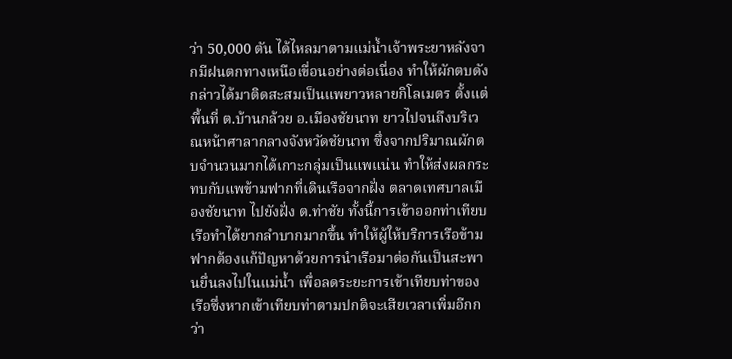ว่า 50,000 ตัน ได้ไหลมาตามแม่น้ำเจ้าพระยาหลังจากมีฝนตกทางเหนือเขื่อนอย่างต่อเนื่อง ทำให้ผักตบดังกล่าวได้มาติดสะสมเป็นแพยาวหลายกิโลเมตร ตั้งแต่พื้นที่ ต.บ้านกล้วย อ.เมืองชัยนาท ยาวไปจนถึงบริเวณหน้าศาลากลางจังหวัดชัยนาท ซึ่งจากปริมาณผักตบจำนวนมากได้เกาะกลุ่มเป็นแพแน่น ทำให้ส่งผลกระทบกับแพข้ามฟากที่เดินเรือจากฝั่ง ตลาดเทศบาลเมืองชัยนาท ไปยังฝั่ง ต.ท่าชัย ทั้งนี้การเข้าออกท่าเทียบเรือทำได้ยากลำบากมากขึ้น ทำให้ผู้ให้บริการเรือข้ามฟากต้องแก้ปัญหาด้วยการนำเรือมาต่อกันเป็นสะพานยื่นลงไปในแม่น้ำ เพื่อลดระยะการเข้าเทียบท่าของเรือซึ่งหากเข้าเทียบท่าตามปกติจะเสียเวลาเพิ่มอีกกว่า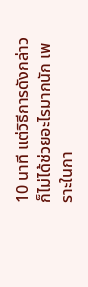10 นาที แต่วิธีการดังกล่าวก็ไม่ได้ช่วยอะไรมากนัก เพราะในกา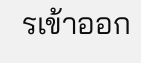รเข้าออก